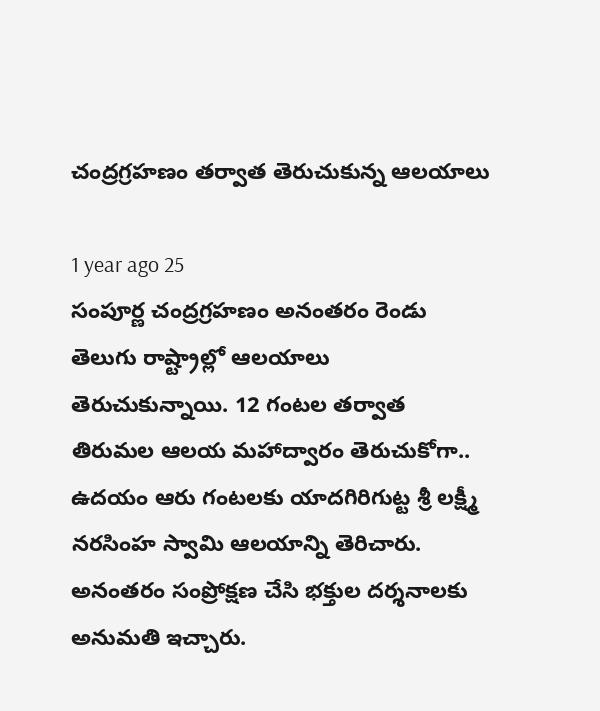చంద్రగ్రహణం తర్వాత తెరుచుకున్న ఆలయాలు

1 year ago 25
సంపూర్ణ చంద్రగ్రహణం అనంతరం రెండు తెలుగు రాష్ట్రాల్లో ఆలయాలు తెరుచుకున్నాయి. 12 గంటల తర్వాత తిరుమల ఆలయ మహాద్వారం తెరుచుకోగా.. ఉదయం ఆరు గంటలకు యాదగిరిగుట్ట శ్రీ లక్ష్మీ నరసింహ స్వామి ఆలయాన్ని తెరిచారు. అనంతరం సంప్రోక్షణ చేసి భక్తుల దర్శనాలకు అనుమతి ఇచ్చారు.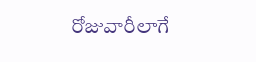రోజువారీలాగే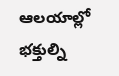ఆలయాల్లో భక్తుల్ని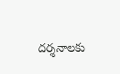దర్శనాలకు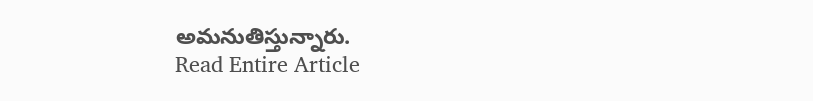అమనుతిస్తున్నారు.
Read Entire Article